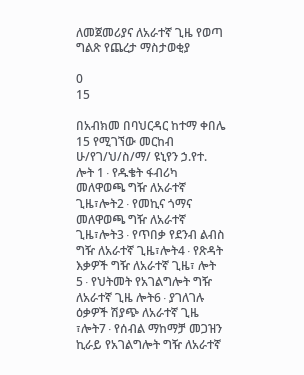ለመጀመሪያና ለአራተኛ ጊዜ የወጣ ግልጽ የጨረታ ማስታወቂያ

0
15

በአብክመ በባህርዳር ከተማ ቀበሌ 15 የሚገኘው መርከብ ሁ/የገ/ህ/ስ/ማ/ ዩኒየን ኃ.የተ. ሎት 1∙የዱቄት ፋብሪካ መለዋወጫ ግዥ ለአራተኛ ጊዜ፣ሎት2∙የመኪና ጎማና መለዋወጫ ግዥ ለአራተኛ ጊዜ፣ሎት3∙የጥበቃ የደንብ ልብስ ግዥ ለአራተኛ ጊዜ፣ሎት4∙የጽዳት እቃዎች ግዥ ለአራተኛ ጊዜ፣ ሎት 5∙የህትመት የአገልግሎት ግዥ ለአራተኛ ጊዜ ሎት6∙ያገለገሉ ዕቃዎች ሽያጭ ለአራተኛ ጊዜ ፣ሎት7∙የሰብል ማከማቻ መጋዝን ኪራይ የአገልግሎት ግዥ ለአራተኛ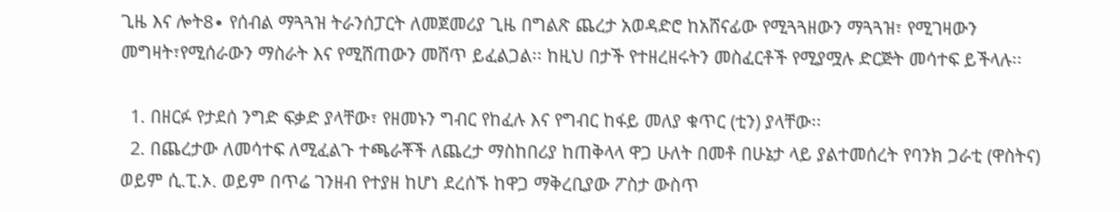ጊዜ እና ሎት8∙ የሰብል ማጓጓዝ ትራንሰፓርት ለመጀመሪያ ጊዜ በግልጽ ጨረታ አወዳድሮ ከአሸናፊው የሚጓጓዘውን ማጓጓዝ፣ የሚገዛውን መግዛት፣የሚሰራውን ማስራት እና የሚሸጠውን መሸጥ ይፈልጋል፡፡ ከዚህ በታች የተዘረዘሩትን መስፈርቶች የሚያሟሉ ድርጅት መሳተፍ ይችላሉ፡፡

  1. በዘርፉ የታደሰ ንግድ ፍቃድ ያላቸው፣ የዘመኑን ግብር የከፈሉ እና የግብር ከፋይ መለያ ቁጥር (ቲን) ያላቸው፡፡
  2. በጨረታው ለመሳተፍ ለሚፈልጉ ተጫራቾች ለጨረታ ማስከበሪያ ከጠቅላላ ዋጋ ሁለት በመቶ በሁኔታ ላይ ያልተመሰረት የባንክ ጋራቲ (ዋስትና) ወይም ሲ.ፒ.ኦ. ወይም በጥሬ ገንዘብ የተያዘ ከሆነ ደረሰኙ ከዋጋ ማቅረቢያው ፖስታ ውስጥ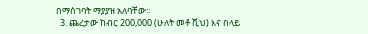በማስገባት ማያያዝ አለባቸው፡፡
  3. ጨረታው ከብር 200,000 (ሁለት መቶ ሺህ) እና በላይ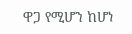ዋጋ የሚሆን ከሆነ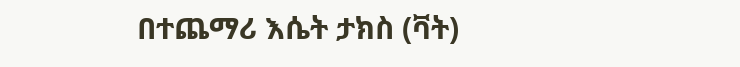በተጨማሪ እሴት ታክስ (ቫት)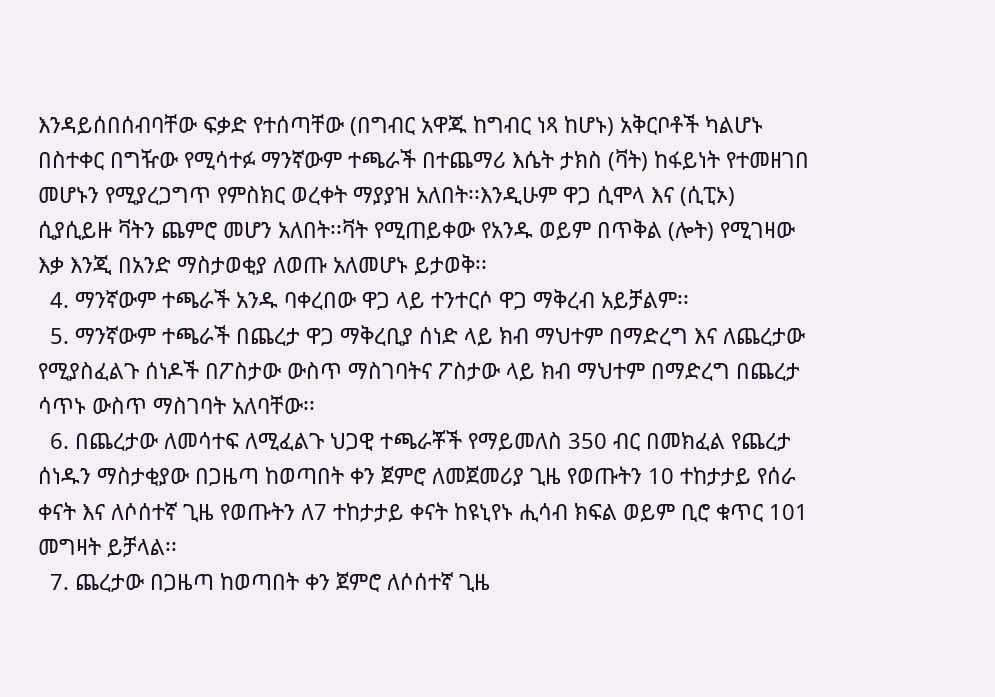እንዳይሰበሰብባቸው ፍቃድ የተሰጣቸው (በግብር አዋጁ ከግብር ነጻ ከሆኑ) አቅርቦቶች ካልሆኑ በስተቀር በግዥው የሚሳተፉ ማንኛውም ተጫራች በተጨማሪ እሴት ታክስ (ቫት) ከፋይነት የተመዘገበ መሆኑን የሚያረጋግጥ የምስክር ወረቀት ማያያዝ አለበት፡፡እንዲሁም ዋጋ ሲሞላ እና (ሲፒኦ) ሲያሲይዙ ቫትን ጨምሮ መሆን አለበት፡፡ቫት የሚጠይቀው የአንዱ ወይም በጥቅል (ሎት) የሚገዛው እቃ እንጂ በአንድ ማስታወቂያ ለወጡ አለመሆኑ ይታወቅ፡፡
  4. ማንኛውም ተጫራች አንዱ ባቀረበው ዋጋ ላይ ተንተርሶ ዋጋ ማቅረብ አይቻልም፡፡
  5. ማንኛውም ተጫራች በጨረታ ዋጋ ማቅረቢያ ሰነድ ላይ ክብ ማህተም በማድረግ እና ለጨረታው የሚያስፈልጉ ሰነዶች በፖስታው ውስጥ ማስገባትና ፖስታው ላይ ክብ ማህተም በማድረግ በጨረታ ሳጥኑ ውስጥ ማስገባት አለባቸው፡፡
  6. በጨረታው ለመሳተፍ ለሚፈልጉ ህጋዊ ተጫራቾች የማይመለስ 350 ብር በመክፈል የጨረታ ሰነዱን ማስታቂያው በጋዜጣ ከወጣበት ቀን ጀምሮ ለመጀመሪያ ጊዜ የወጡትን 10 ተከታታይ የሰራ ቀናት እና ለሶሰተኛ ጊዜ የወጡትን ለ7 ተከታታይ ቀናት ከዩኒየኑ ሒሳብ ክፍል ወይም ቢሮ ቁጥር 101 መግዛት ይቻላል፡፡
  7. ጨረታው በጋዜጣ ከወጣበት ቀን ጀምሮ ለሶሰተኛ ጊዜ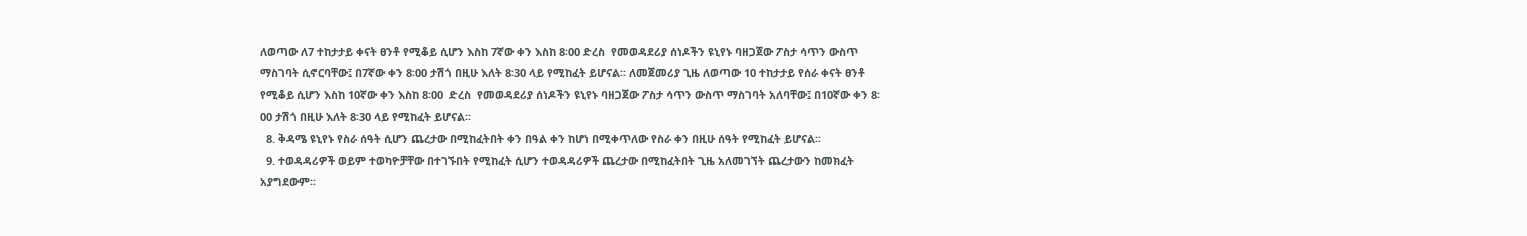ለወጣው ለ7 ተከታታይ ቀናት ፀንቶ የሚቆይ ሲሆን እስከ 7ኛው ቀን እስከ 8፡00 ድረስ  የመወዳደሪያ ሰነዶችን ዩኒየኑ ባዘጋጀው ፖስታ ሳጥን ውስጥ ማስገባት ሲኖርባቸው፤ በ7ኛው ቀን 8፡00 ታሽጎ በዚሁ እለት 8፡30 ላይ የሚከፈት ይሆናል፡፡ ለመጀመሪያ ጊዜ ለወጣው 10 ተከታታይ የሰራ ቀናት ፀንቶ የሚቆይ ሲሆን እስከ 10ኛው ቀን እስከ 8፡00  ድረስ  የመወዳደሪያ ሰነዶችን ዩኒየኑ ባዘጋጀው ፖስታ ሳጥን ውስጥ ማስገባት አለባቸው፤ በ10ኛው ቀን 8፡00 ታሽጎ በዚሁ እለት 8፡30 ላይ የሚከፈት ይሆናል፡፡
  8. ቅዳሜ ዩኒየኑ የስራ ሰዓት ሲሆን ጨረታው በሚከፈትበት ቀን በዓል ቀን ከሆነ በሚቀጥለው የስራ ቀን በዚሁ ሰዓት የሚከፈት ይሆናል፡፡
  9. ተወዳዳሪዎች ወይም ተወካዮቻቸው በተገኙበት የሚከፈት ሲሆን ተወዳዳሪዎች ጨረታው በሚከፈትበት ጊዜ አለመገኘት ጨረታውን ከመክፈት አያግደውም፡፡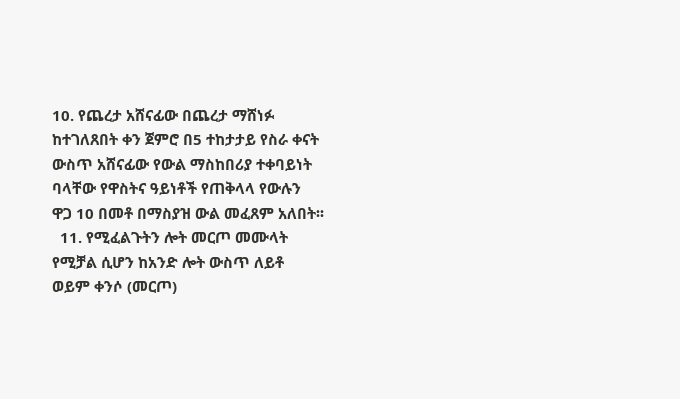10. የጨረታ አሸናፊው በጨረታ ማሸነፉ ከተገለጸበት ቀን ጀምሮ በ5 ተከታታይ የስራ ቀናት ውስጥ አሸናፊው የውል ማስከበሪያ ተቀባይነት ባላቸው የዋስትና ዓይነቶች የጠቅላላ የውሉን ዋጋ 10 በመቶ በማስያዝ ውል መፈጸም አለበት፡፡
  11. የሚፈልጉትን ሎት መርጦ መሙላት የሚቻል ሲሆን ከአንድ ሎት ውስጥ ለይቶ ወይም ቀንሶ (መርጦ)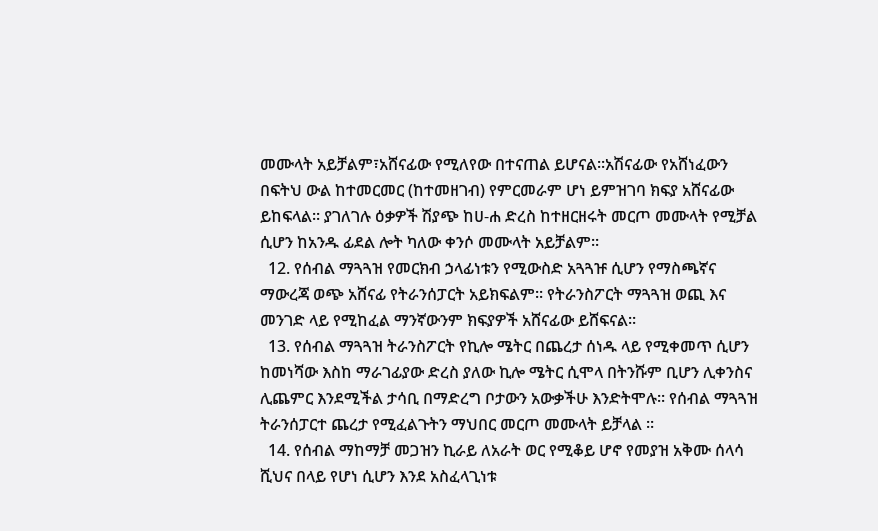መሙላት አይቻልም፣አሸናፊው የሚለየው በተናጠል ይሆናል፡፡አሽናፊው የአሸነፈውን በፍትህ ውል ከተመርመር (ከተመዘገብ) የምርመራም ሆነ ይምዝገባ ክፍያ አሸናፊው ይከፍላል፡፡ ያገለገሉ ዕቃዎች ሽያጭ ከሀ-ሐ ድረስ ከተዘርዘሩት መርጦ መሙላት የሚቻል ሲሆን ከአንዱ ፊደል ሎት ካለው ቀንሶ መሙላት አይቻልም፡፡
  12. የሰብል ማጓጓዝ የመርክብ ኃላፊነቱን የሚውስድ አጓጓዡ ሲሆን የማስጫኛና ማውረጃ ወጭ አሸናፊ የትራንሰፓርት አይክፍልም፡፡ የትራንስፖርት ማጓጓዝ ወጪ እና መንገድ ላይ የሚከፈል ማንኛውንም ክፍያዎች አሸናፊው ይሸፍናል፡፡
  13. የሰብል ማጓጓዝ ትራንስፖርት የኪሎ ሜትር በጨረታ ሰነዱ ላይ የሚቀመጥ ሲሆን ከመነሻው እስከ ማራገፊያው ድረስ ያለው ኪሎ ሜትር ሲሞላ በትንሹም ቢሆን ሊቀንስና ሊጨምር እንደሚችል ታሳቢ በማድረግ ቦታውን አውቃችሁ እንድትሞሉ፡፡ የሰብል ማጓጓዝ ትራንሰፓርተ ጨረታ የሚፈልጉትን ማህበር መርጦ መሙላት ይቻላል ፡፡
  14. የሰብል ማከማቻ መጋዝን ኪራይ ለአራት ወር የሚቆይ ሆኖ የመያዝ አቅሙ ሰላሳ ሺህና በላይ የሆነ ሲሆን እንደ አስፈላጊነቱ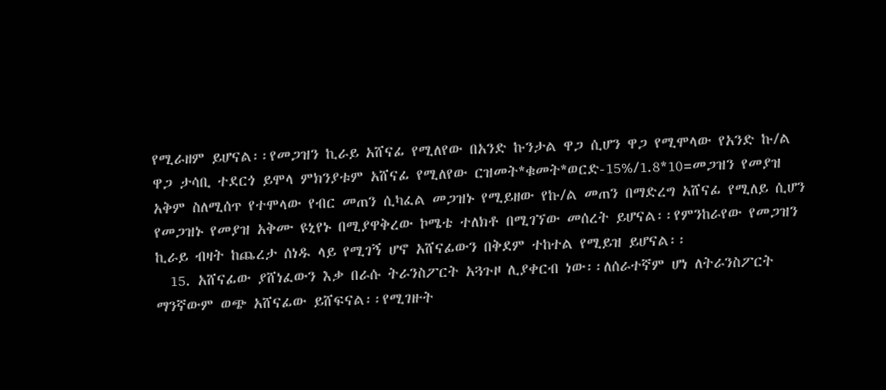የሚራዘም ይሆናል፡፡የመጋዝን ኪራይ አሸናፊ የሚለየው በአንድ ኩንታል ዋጋ ሲሆን ዋጋ የሚሞላው የአንድ ኩ/ል ዋጋ ታሳቢ ተደርጎ ይሞላ ምክንያቱም አሸናፊ የሚለየው ርዝመት*ቁመት*ወርድ-15%/1.8*10=መጋዝን የመያዝ አቅም ስለሚሰጥ የተሞላው የብር መጠን ሲካፈል መጋዝኑ የሚይዘው የኩ/ል መጠን በማድረግ አሸናፊ የሚለይ ሲሆን የመጋዝኑ የመያዝ አቅሙ ዩኒየኑ በሚያዋቅረው ኮሜቴ ተለክቶ በሚገኘው መሰረት ይሆናል፡፡የምንከራየው የመጋዝን ኪራይ ብዛት ከጨረታ ሰነዱ ላይ የሚገኝ ሆኖ አሸናፊውን በቅደም ተከተል የሚይዝ ይሆናል፡፡
  15. አሸናፊው ያሸነፈውን እቃ በራሱ ትራንስፖርት አጓጉዞ ሊያቀርብ ነው፡፡ለሰራተኛም ሆነ ለትራንስፖርት ማንኛውም ወጭ አሸናፊው ይሸፍናል፡፡የሚገዙት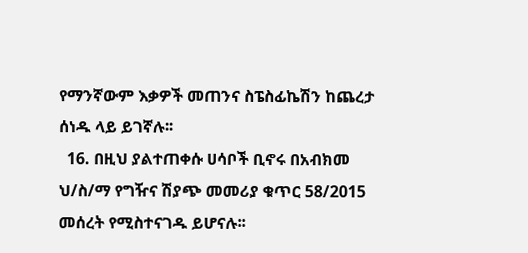የማንኛውም እቃዎች መጠንና ስፔስፊኬሽን ከጨረታ ሰነዱ ላይ ይገኛሉ፡፡
  16. በዚህ ያልተጠቀሱ ሀሳቦች ቢኖሩ በአብክመ ህ/ስ/ማ የግዥና ሽያጭ መመሪያ ቁጥር 58/2015 መሰረት የሚስተናገዱ ይሆናሉ፡፡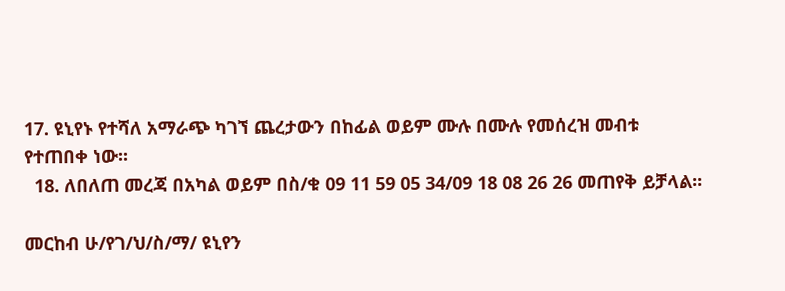17. ዩኒየኑ የተሻለ አማራጭ ካገኘ ጨረታውን በከፊል ወይም ሙሉ በሙሉ የመሰረዝ መብቱ የተጠበቀ ነው፡፡
  18. ለበለጠ መረጃ በአካል ወይም በስ/ቁ 09 11 59 05 34/09 18 08 26 26 መጠየቅ ይቻላል፡፡

መርከብ ሁ/የገ/ህ/ስ/ማ/ ዩኒየን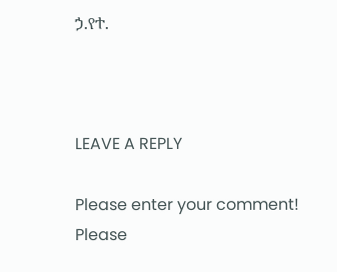ኃ.የተ.



LEAVE A REPLY

Please enter your comment!
Please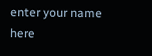enter your name here